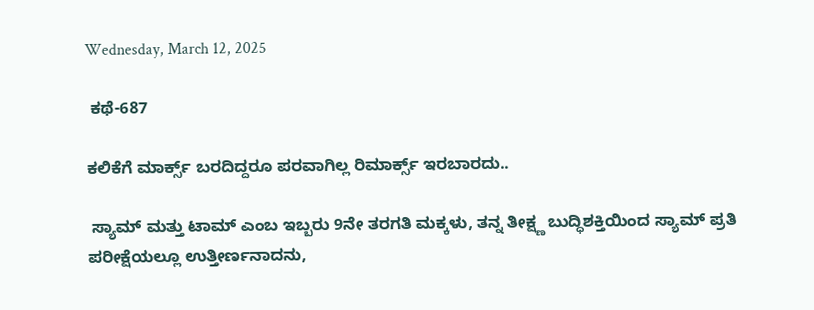Wednesday, March 12, 2025

 ಕಥೆ-687

ಕಲಿಕೆಗೆ ಮಾರ್ಕ್ಸ್ ಬರದಿದ್ದರೂ ಪರವಾಗಿಲ್ಲ ರಿಮಾರ್ಕ್ಸ್ ಇರಬಾರದು..

 ಸ್ಯಾಮ್ ಮತ್ತು ಟಾಮ್ ಎಂಬ ಇಬ್ಬರು 9ನೇ ತರಗತಿ ಮಕ್ಕಳು, ತನ್ನ ತೀಕ್ಷ್ಣ ಬುದ್ಧಿಶಕ್ತಿಯಿಂದ ಸ್ಯಾಮ್ ಪ್ರತಿ ಪರೀಕ್ಷೆಯಲ್ಲೂ ಉತ್ತೀರ್ಣನಾದನು,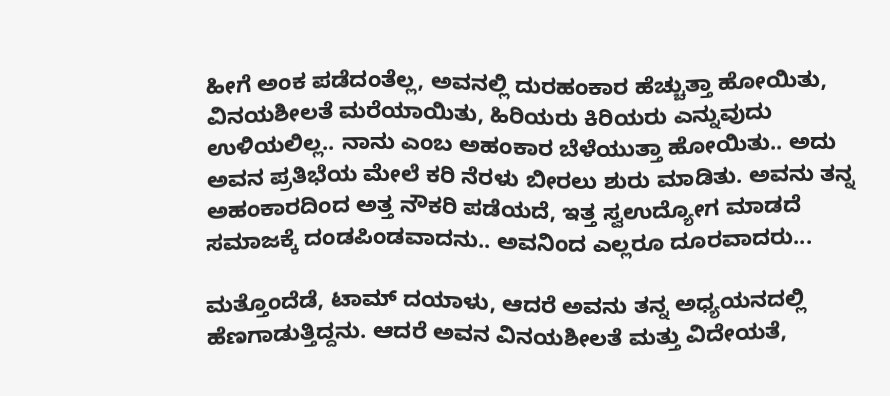ಹೀಗೆ ಅಂಕ ಪಡೆದಂತೆಲ್ಲ, ಅವನಲ್ಲಿ ದುರಹಂಕಾರ ಹೆಚ್ಚುತ್ತಾ ಹೋಯಿತು, ವಿನಯಶೀಲತೆ ಮರೆಯಾಯಿತು, ಹಿರಿಯರು ಕಿರಿಯರು ಎನ್ನುವುದು ಉಳಿಯಲಿಲ್ಲ.. ನಾನು ಎಂಬ ಅಹಂಕಾರ ಬೆಳೆಯುತ್ತಾ ಹೋಯಿತು.. ಅದು ಅವನ ಪ್ರತಿಭೆಯ ಮೇಲೆ ಕರಿ ನೆರಳು ಬೀರಲು ಶುರು ಮಾಡಿತು. ಅವನು ತನ್ನ ಅಹಂಕಾರದಿಂದ ಅತ್ತ ನೌಕರಿ ಪಡೆಯದೆ, ಇತ್ತ ಸ್ವಉದ್ಯೋಗ ಮಾಡದೆ ಸಮಾಜಕ್ಕೆ ದಂಡಪಿಂಡವಾದನು.. ಅವನಿಂದ ಎಲ್ಲರೂ ದೂರವಾದರು...

ಮತ್ತೊಂದೆಡೆ, ಟಾಮ್ ದಯಾಳು, ಆದರೆ ಅವನು ತನ್ನ ಅಧ್ಯಯನದಲ್ಲಿ ಹೆಣಗಾಡುತ್ತಿದ್ದನು. ಆದರೆ ಅವನ ವಿನಯಶೀಲತೆ ಮತ್ತು ವಿದೇಯತೆ,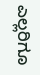ಎಲ್ಲರಿಗೂ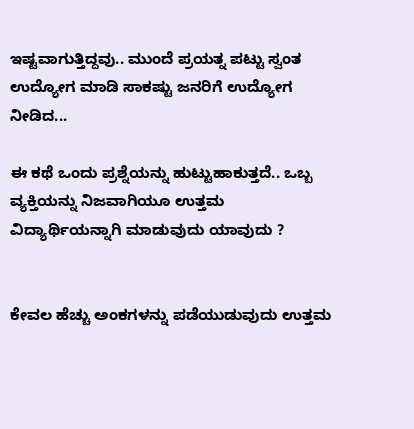ಇಷ್ಟವಾಗುತ್ತಿದ್ದವು.. ಮುಂದೆ ಪ್ರಯತ್ನ ಪಟ್ಟು ಸ್ವಂತ ಉದ್ಯೋಗ ಮಾಡಿ ಸಾಕಷ್ಟು ಜನರಿಗೆ ಉದ್ಯೋಗ ನೀಡಿದ...

ಈ ಕಥೆ ಒಂದು ಪ್ರಶ್ನೆಯನ್ನು ಹುಟ್ಟುಹಾಕುತ್ತದೆ.. ಒಬ್ಬ ವ್ಯಕ್ತಿಯನ್ನು ನಿಜವಾಗಿಯೂ ಉತ್ತಮ ವಿದ್ಯಾರ್ಥಿಯನ್ನಾಗಿ ಮಾಡುವುದು ಯಾವುದು ?


ಕೇವಲ ಹೆಚ್ಚು ಅಂಕಗಳನ್ನು ಪಡೆಯುಡುವುದು ಉತ್ತಮ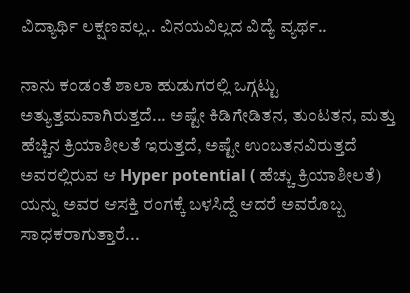ವಿದ್ಯಾರ್ಥಿ ಲಕ್ಷಣವಲ್ಲ.. ವಿನಯವಿಲ್ಲದ ವಿದ್ಯೆ ವ್ಯರ್ಥ..

ನಾನು ಕಂಡಂತೆ ಶಾಲಾ ಹುಡುಗರಲ್ಲಿ ಒಗ್ಗಟ್ಟು ಅತ್ಯುತ್ತಮವಾಗಿರುತ್ತದೆ... ಅಷ್ಟೇ ಕಿಡಿಗೇಡಿತನ, ತುಂಟತನ, ಮತ್ತು ಹೆಚ್ಚಿನ ಕ್ರಿಯಾಶೀಲತೆ ಇರುತ್ತದೆ, ಅಷ್ಟೇ ಉಂಬತನವಿರುತ್ತದೆ ಅವರಲ್ಲಿರುವ ಆ Hyper potential ( ಹೆಚ್ಚು ಕ್ರಿಯಾಶೀಲತೆ) ಯನ್ನು ಅವರ ಆಸಕ್ತಿ ರಂಗಕ್ಕೆ ಬಳಸಿದ್ದೆ ಆದರೆ ಅವರೊಬ್ಬ ಸಾಧಕರಾಗುತ್ತಾರೆ...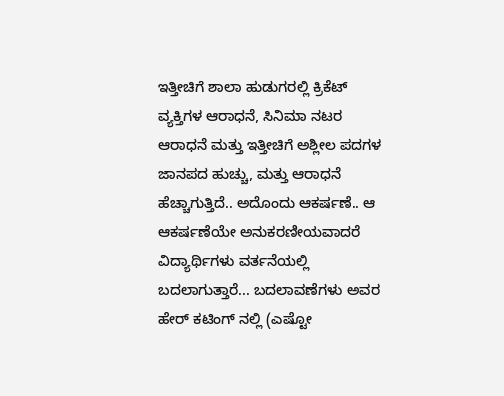ಇತ್ತೀಚಿಗೆ ಶಾಲಾ ಹುಡುಗರಲ್ಲಿ ಕ್ರಿಕೆಟ್ ವ್ಯಕ್ತಿಗಳ ಆರಾಧನೆ, ಸಿನಿಮಾ ನಟರ ಆರಾಧನೆ ಮತ್ತು ಇತ್ತೀಚಿಗೆ ಅಶ್ಲೀಲ ಪದಗಳ ಜಾನಪದ ಹುಚ್ಚು, ಮತ್ತು ಆರಾಧನೆ ಹೆಚ್ಚಾಗುತ್ತಿದೆ.. ಅದೊಂದು ಆಕರ್ಷಣೆ.. ಆ ಆಕರ್ಷಣೆಯೇ ಅನುಕರಣೀಯವಾದರೆ ವಿದ್ಯಾರ್ಥಿಗಳು ವರ್ತನೆಯಲ್ಲಿ ಬದಲಾಗುತ್ತಾರೆ... ಬದಲಾವಣೆಗಳು ಅವರ ಹೇರ್ ಕಟಿಂಗ್ ನಲ್ಲಿ (ಎಷ್ಟೋ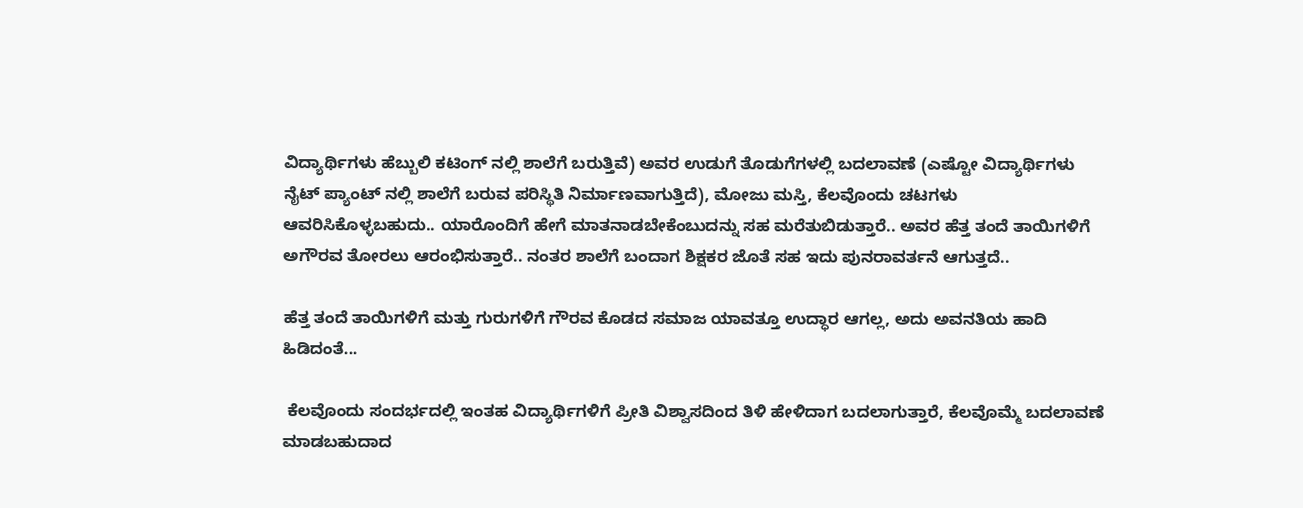ವಿದ್ಯಾರ್ಥಿಗಳು ಹೆಬ್ಬುಲಿ ಕಟಿಂಗ್ ನಲ್ಲಿ ಶಾಲೆಗೆ ಬರುತ್ತಿವೆ) ಅವರ ಉಡುಗೆ ತೊಡುಗೆಗಳಲ್ಲಿ ಬದಲಾವಣೆ (ಎಷ್ಟೋ ವಿದ್ಯಾರ್ಥಿಗಳು ನೈಟ್ ಪ್ಯಾಂಟ್ ನಲ್ಲಿ ಶಾಲೆಗೆ ಬರುವ ಪರಿಸ್ಥಿತಿ ನಿರ್ಮಾಣವಾಗುತ್ತಿದೆ), ಮೋಜು ಮಸ್ತಿ, ಕೆಲವೊಂದು ಚಟಗಳು ಆವರಿಸಿಕೊಳ್ಳಬಹುದು.. ಯಾರೊಂದಿಗೆ ಹೇಗೆ ಮಾತನಾಡಬೇಕೆಂಬುದನ್ನು ಸಹ ಮರೆತುಬಿಡುತ್ತಾರೆ.. ಅವರ ಹೆತ್ತ ತಂದೆ ತಾಯಿಗಳಿಗೆ ಅಗೌರವ ತೋರಲು ಆರಂಭಿಸುತ್ತಾರೆ.. ನಂತರ ಶಾಲೆಗೆ ಬಂದಾಗ ಶಿಕ್ಷಕರ ಜೊತೆ ಸಹ ಇದು ಪುನರಾವರ್ತನೆ ಆಗುತ್ತದೆ..

ಹೆತ್ತ ತಂದೆ ತಾಯಿಗಳಿಗೆ ಮತ್ತು ಗುರುಗಳಿಗೆ ಗೌರವ ಕೊಡದ ಸಮಾಜ ಯಾವತ್ತೂ ಉದ್ಧಾರ ಆಗಲ್ಲ, ಅದು ಅವನತಿಯ ಹಾದಿ ಹಿಡಿದಂತೆ...

 ಕೆಲವೊಂದು ಸಂದರ್ಭದಲ್ಲಿ ಇಂತಹ ವಿದ್ಯಾರ್ಥಿಗಳಿಗೆ ಪ್ರೀತಿ ವಿಶ್ವಾಸದಿಂದ ತಿಳಿ ಹೇಳಿದಾಗ ಬದಲಾಗುತ್ತಾರೆ, ಕೆಲವೊಮ್ಮೆ ಬದಲಾವಣೆ ಮಾಡಬಹುದಾದ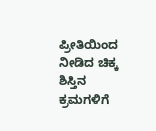ಪ್ರೀತಿಯಿಂದ ನೀಡಿದ ಚಿಕ್ಕ ಶಿಸ್ತಿನ ಕ್ರಮಗಳಿಗೆ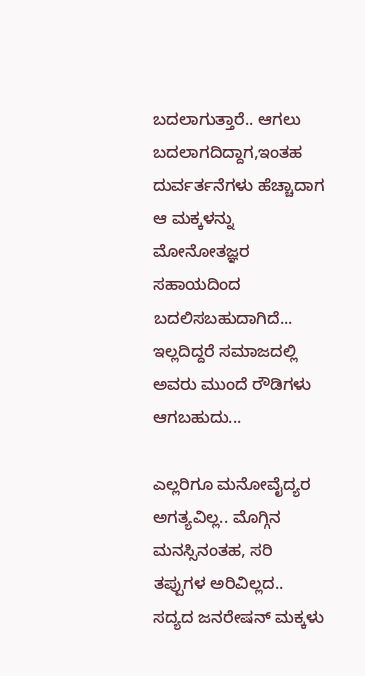ಬದಲಾಗುತ್ತಾರೆ.. ಆಗಲು ಬದಲಾಗದಿದ್ದಾಗ,ಇಂತಹ ದುರ್ವರ್ತನೆಗಳು ಹೆಚ್ಚಾದಾಗ ಆ ಮಕ್ಕಳನ್ನು ಮೋನೋತಜ್ಞರ ಸಹಾಯದಿಂದ ಬದಲಿಸಬಹುದಾಗಿದೆ... ಇಲ್ಲದಿದ್ದರೆ ಸಮಾಜದಲ್ಲಿ ಅವರು ಮುಂದೆ ರೌಡಿಗಳು ಆಗಬಹುದು...

ಎಲ್ಲರಿಗೂ ಮನೋವೈದ್ಯರ ಅಗತ್ಯವಿಲ್ಲ.. ಮೊಗ್ಗಿನ ಮನಸ್ಸಿನಂತಹ, ಸರಿ ತಪ್ಪುಗಳ ಅರಿವಿಲ್ಲದ.. ಸದ್ಯದ ಜನರೇಷನ್ ಮಕ್ಕಳು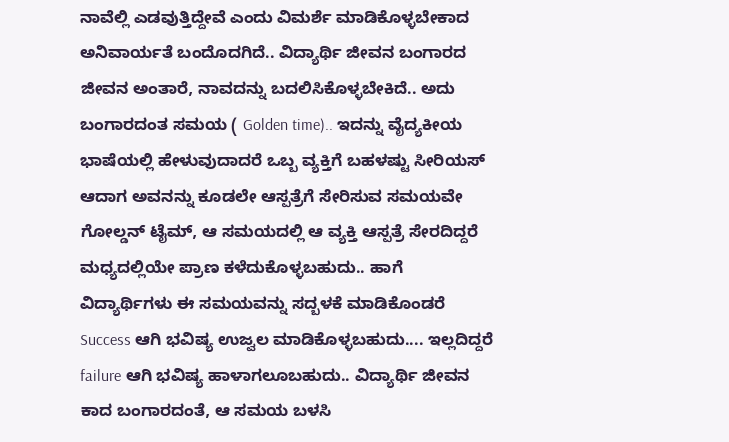ನಾವೆಲ್ಲಿ ಎಡವುತ್ತಿದ್ದೇವೆ ಎಂದು ವಿಮರ್ಶೆ ಮಾಡಿಕೊಳ್ಳಬೇಕಾದ ಅನಿವಾರ್ಯತೆ ಬಂದೊದಗಿದೆ.. ವಿದ್ಯಾರ್ಥಿ ಜೀವನ ಬಂಗಾರದ ಜೀವನ ಅಂತಾರೆ, ನಾವದನ್ನು ಬದಲಿಸಿಕೊಳ್ಳಬೇಕಿದೆ.. ಅದು ಬಂಗಾರದಂತ ಸಮಯ ( Golden time).. ಇದನ್ನು ವೈದ್ಯಕೀಯ ಭಾಷೆಯಲ್ಲಿ ಹೇಳುವುದಾದರೆ ಒಬ್ಬ ವ್ಯಕ್ತಿಗೆ ಬಹಳಷ್ಟು ಸೀರಿಯಸ್ ಆದಾಗ ಅವನನ್ನು ಕೂಡಲೇ ಆಸ್ಪತ್ರೆಗೆ ಸೇರಿಸುವ ಸಮಯವೇ ಗೋಲ್ಡನ್ ಟೈಮ್, ಆ ಸಮಯದಲ್ಲಿ ಆ ವ್ಯಕ್ತಿ ಆಸ್ಪತ್ರೆ ಸೇರದಿದ್ದರೆ ಮಧ್ಯದಲ್ಲಿಯೇ ಪ್ರಾಣ ಕಳೆದುಕೊಳ್ಳಬಹುದು.. ಹಾಗೆ ವಿದ್ಯಾರ್ಥಿಗಳು ಈ ಸಮಯವನ್ನು ಸದ್ಬಳಕೆ ಮಾಡಿಕೊಂಡರೆ Success ಆಗಿ ಭವಿಷ್ಯ ಉಜ್ವಲ ಮಾಡಿಕೊಳ್ಳಬಹುದು.... ಇಲ್ಲದಿದ್ದರೆ failure ಆಗಿ ಭವಿಷ್ಯ ಹಾಳಾಗಲೂಬಹುದು.. ವಿದ್ಯಾರ್ಥಿ ಜೀವನ ಕಾದ ಬಂಗಾರದಂತೆ, ಆ ಸಮಯ ಬಳಸಿ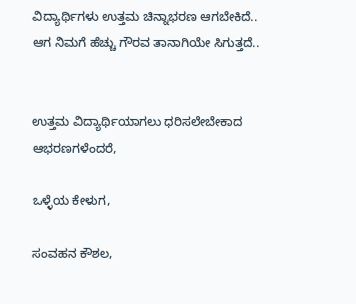ವಿದ್ಯಾರ್ಥಿಗಳು ಉತ್ತಮ ಚಿನ್ನಾಭರಣ ಆಗಬೇಕಿದೆ.. ಆಗ ನಿಮಗೆ ಹೆಚ್ಚು ಗೌರವ ತಾನಾಗಿಯೇ ಸಿಗುತ್ತದೆ..


ಉತ್ತಮ ವಿದ್ಯಾರ್ಥಿಯಾಗಲು ಧರಿಸಲೇಬೇಕಾದ ಆಭರಣಗಳೆಂದರೆ,

ಒಳ್ಳೆಯ ಕೇಳುಗ,

ಸಂವಹನ ಕೌಶಲ,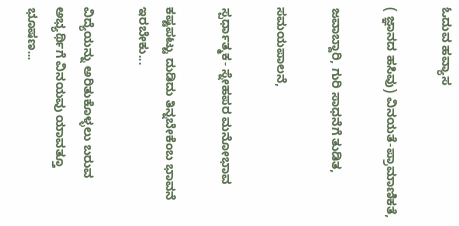ಓದುವ ಹವ್ಯಾಸ

( ಜ್ಞಾನದ ಹಸಿವು) ವಿನಯತೆ-ಪ್ರಾಮಾಣಿಕತೆ,

ಜವಾಬ್ದಾರಿ, ಗುರಿ ಸಾಧನೆಗೆ ತುಡಿತ,

ಸಮಯಪಾಲನೆ,

ಸ್ಪರ್ಧಾತ್ಮಕ- ಸ್ನೇಹಪರ ಮನೋಭಾವ

ಕಷ್ಟಪಟ್ಟು ದುಡಿದು ತಿನ್ನಬೇಕೆಂಬ ಭಾವನೆ ಇರಬೇಕು...

ವಿದ್ಯೆಯನ್ನು ಅರಿತುಕೊಳ್ಳಲು ಬರುವ ಅಭ್ಯರ್ಥಿಗೆ ವಿನಯವು ಯಾವತ್ತೂ ಭೂಷಣ...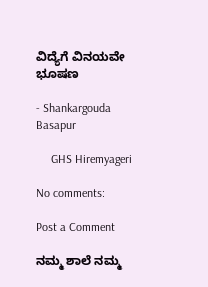ವಿದ್ಯೆಗೆ ವಿನಯವೇ ಭೂಷಣ

- Shankargouda Basapur

     GHS Hiremyageri

No comments:

Post a Comment

ನಮ್ಮ ಶಾಲೆ ನಮ್ಮ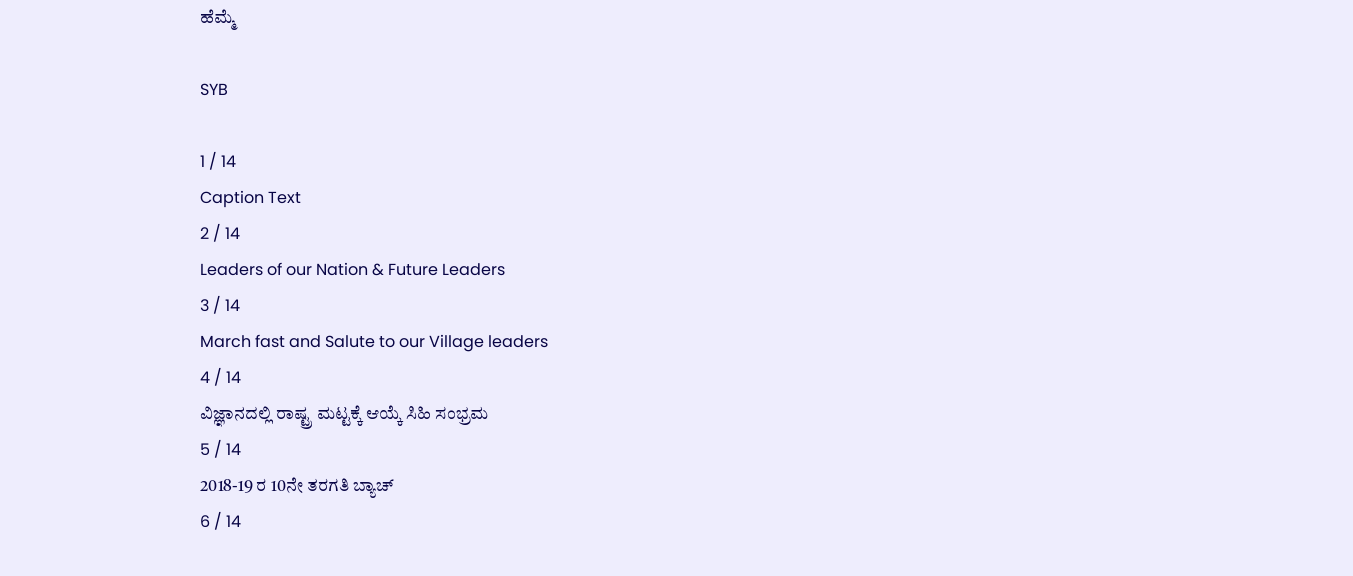ಹೆಮ್ಮೆ

SYB

1 / 14
Caption Text
2 / 14
Leaders of our Nation & Future Leaders
3 / 14
March fast and Salute to our Village leaders
4 / 14
ವಿಜ್ಞಾನದಲ್ಲಿ ರಾಷ್ಟ್ರ ಮಟ್ಟಕ್ಕೆ ಆಯ್ಕೆ ಸಿಹಿ ಸಂಭ್ರಮ
5 / 14
2018-19 ರ 10ನೇ ತರಗತಿ ಬ್ಯಾಚ್
6 / 14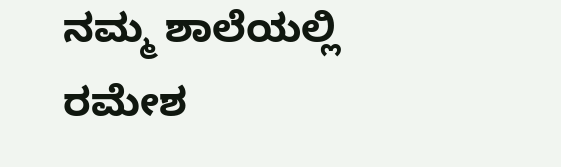ನಮ್ಮ ಶಾಲೆಯಲ್ಲಿ ರಮೇಶ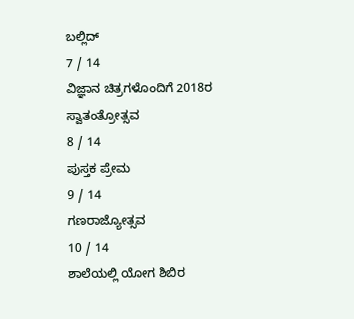ಬಲ್ಲಿದ್
7 / 14
ವಿಜ್ಞಾನ ಚಿತ್ರಗಳೊಂದಿಗೆ 2018ರ ಸ್ವಾತಂತ್ರೋತ್ಸವ
8 / 14
ಪುಸ್ತಕ ಪ್ರೇಮ
9 / 14
ಗಣರಾಜ್ಯೋತ್ಸವ
10 / 14
ಶಾಲೆಯಲ್ಲಿ ಯೋಗ ಶಿಬಿರ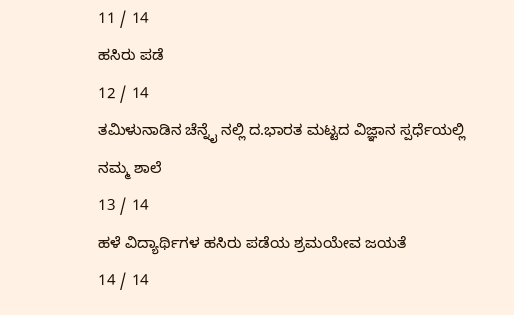11 / 14
ಹಸಿರು ಪಡೆ
12 / 14
ತಮಿಳುನಾಡಿನ ಚೆನ್ನೈ ನಲ್ಲಿ ದ.ಭಾರತ ಮಟ್ಟದ ವಿಜ್ಞಾನ ಸ್ಪರ್ಧೆಯಲ್ಲಿ ನಮ್ಮ ಶಾಲೆ
13 / 14
ಹಳೆ ವಿದ್ಯಾರ್ಥಿಗಳ ಹಸಿರು ಪಡೆಯ ಶ್ರಮಯೇವ ಜಯತೆ
14 / 14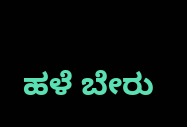ಹಳೆ ಬೇರು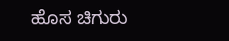ಹೊಸ ಚಿಗುರು